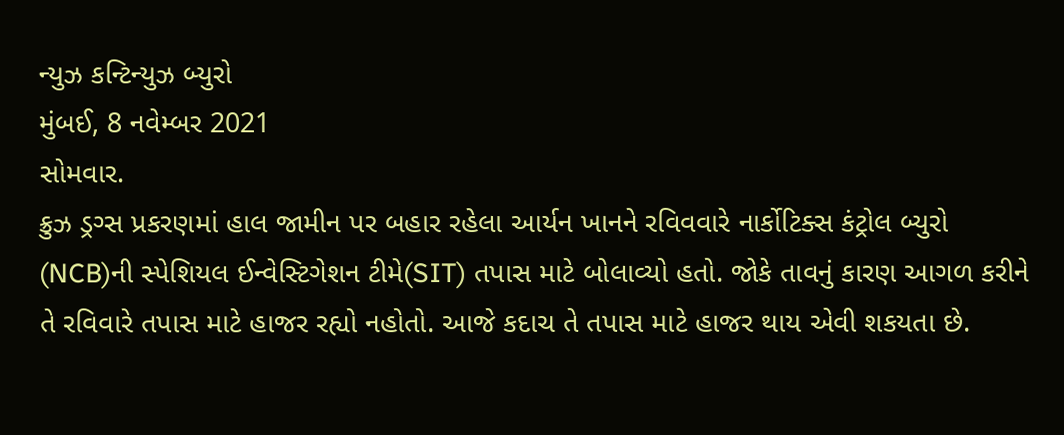ન્યુઝ કન્ટિન્યુઝ બ્યુરો
મુંબઈ, 8 નવેમ્બર 2021
સોમવાર.
ક્રુઝ ડ્રગ્સ પ્રકરણમાં હાલ જામીન પર બહાર રહેલા આર્યન ખાનને રવિવવારે નાર્કોટિક્સ કંટ્રોલ બ્યુરો (NCB)ની સ્પેશિયલ ઈન્વેસ્ટિગેશન ટીમે(SIT) તપાસ માટે બોલાવ્યો હતો. જોકે તાવનું કારણ આગળ કરીને તે રવિવારે તપાસ માટે હાજર રહ્યો નહોતો. આજે કદાચ તે તપાસ માટે હાજર થાય એવી શકયતા છે.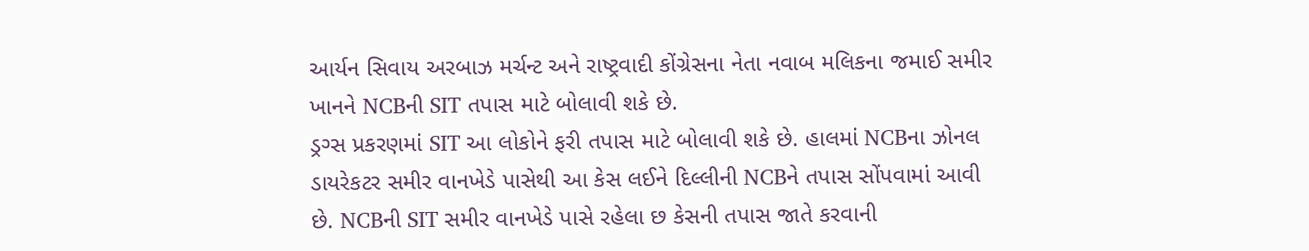આર્યન સિવાય અરબાઝ મર્ચન્ટ અને રાષ્ટ્રવાદી કોંગ્રેસના નેતા નવાબ મલિકના જમાઈ સમીર ખાનને NCBની SIT તપાસ માટે બોલાવી શકે છે.
ડ્રગ્સ પ્રકરણમાં SIT આ લોકોને ફરી તપાસ માટે બોલાવી શકે છે. હાલમાં NCBના ઝોનલ ડાયરેકટર સમીર વાનખેડે પાસેથી આ કેસ લઈને દિલ્લીની NCBને તપાસ સોંપવામાં આવી છે. NCBની SIT સમીર વાનખેડે પાસે રહેલા છ કેસની તપાસ જાતે કરવાની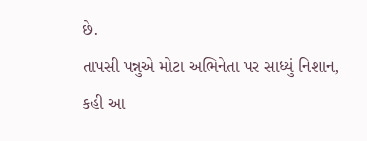છે.
તાપસી પન્નુએ મોટા અભિનેતા પર સાધ્યું નિશાન, કહી આ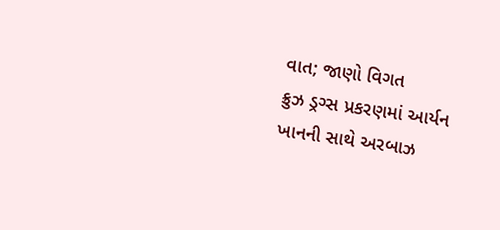વાત; જાણો વિગત
ક્રુઝ ડ્રગ્સ પ્રકરણમાં આર્યન ખાનની સાથે અરબાઝ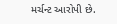મર્ચન્ટ આરોપી છે.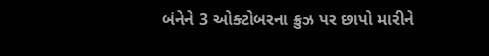બંનેને 3 ઓક્ટોબરના ક્રુઝ પર છાપો મારીને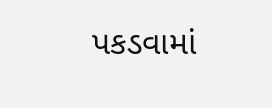પકડવામાં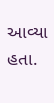આવ્યા હતા.